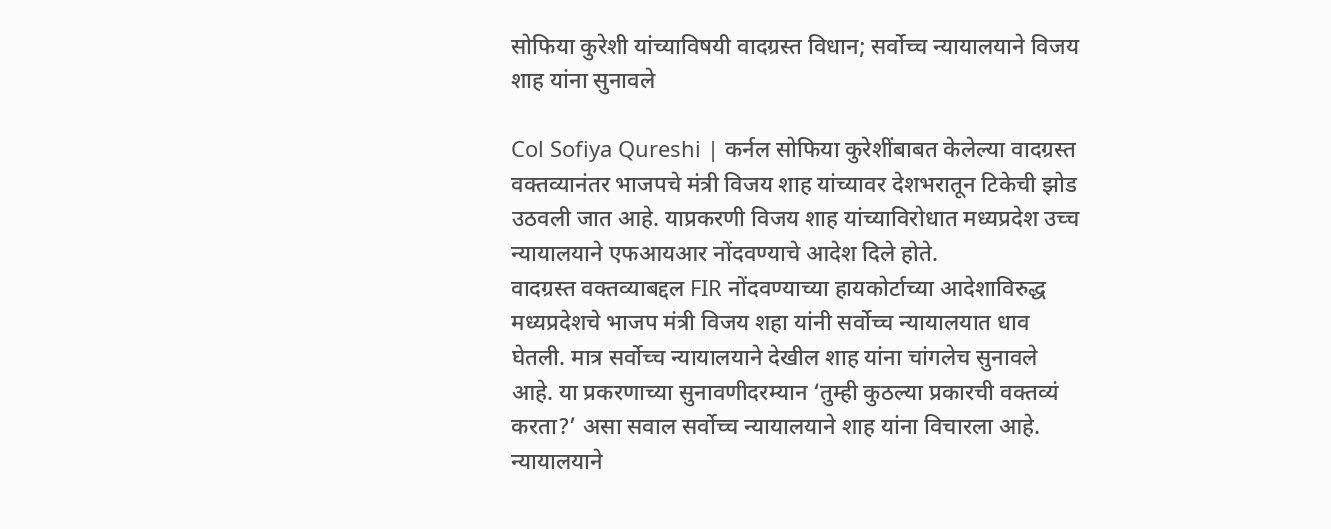सोफिया कुरेशी यांच्याविषयी वादग्रस्त विधान; सर्वोच्च न्यायालयाने विजय शाह यांना सुनावले

Col Sofiya Qureshi | कर्नल सोफिया कुरेशींबाबत केलेल्या वादग्रस्त वक्तव्यानंतर भाजपचे मंत्री विजय शाह यांच्यावर देशभरातून टिकेची झोड उठवली जात आहे. याप्रकरणी विजय शाह यांच्याविरोधात मध्यप्रदेश उच्च न्यायालयाने एफआयआर नोंदवण्याचे आदेश दिले होते.
वादग्रस्त वक्तव्याबद्दल FIR नोंदवण्याच्या हायकोर्टाच्या आदेशाविरुद्ध मध्यप्रदेशचे भाजप मंत्री विजय शहा यांनी सर्वोच्च न्यायालयात धाव घेतली. मात्र सर्वोच्च न्यायालयाने देखील शाह यांना चांगलेच सुनावले आहे. या प्रकरणाच्या सुनावणीदरम्यान ‘तुम्ही कुठल्या प्रकारची वक्तव्यं करता?’ असा सवाल सर्वोच्च न्यायालयाने शाह यांना विचारला आहे.
न्यायालयाने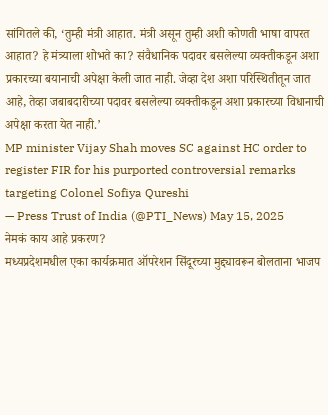सांगितले की, ‘तुम्ही मंत्री आहात. मंत्री असून तुम्ही अशी कोणती भाषा वापरत आहात? हे मंत्र्याला शोभते का? संवैधानिक पदावर बसलेल्या व्यक्तीकडून अशा प्रकारच्या बयानाची अपेक्षा केली जात नाही. जेव्हा देश अशा परिस्थितीतून जात आहे, तेव्हा जबाबदारीच्या पदावर बसलेल्या व्यक्तीकडून अशा प्रकारच्या विधानाची अपेक्षा करता येत नाही.’
MP minister Vijay Shah moves SC against HC order to register FIR for his purported controversial remarks targeting Colonel Sofiya Qureshi
— Press Trust of India (@PTI_News) May 15, 2025
नेमकं काय आहे प्रकरण?
मध्यप्रदेशमधील एका कार्यक्रमात ऑपरेशन सिंदूरच्या मुद्द्यावरून बोलताना भाजप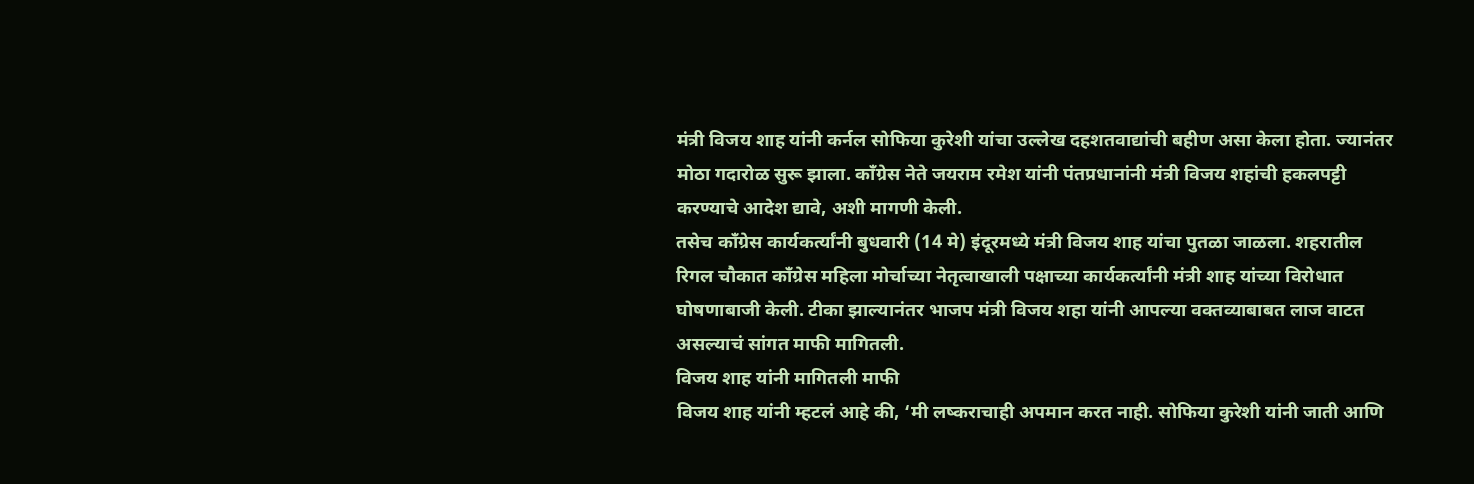मंत्री विजय शाह यांनी कर्नल सोफिया कुरेशी यांचा उल्लेख दहशतवाद्यांची बहीण असा केला होता. ज्यानंतर मोठा गदारोळ सुरू झाला. काँग्रेस नेते जयराम रमेश यांनी पंतप्रधानांनी मंत्री विजय शहांची हकलपट्टी करण्याचे आदेश द्यावे, अशी मागणी केली.
तसेच काँग्रेस कार्यकर्त्यांनी बुधवारी (14 मे) इंदूरमध्ये मंत्री विजय शाह यांचा पुतळा जाळला. शहरातील रिगल चौकात काँग्रेस महिला मोर्चाच्या नेतृत्वाखाली पक्षाच्या कार्यकर्त्यांनी मंत्री शाह यांच्या विरोधात घोषणाबाजी केली. टीका झाल्यानंतर भाजप मंत्री विजय शहा यांनी आपल्या वक्तव्याबाबत लाज वाटत असल्याचं सांगत माफी मागितली.
विजय शाह यांनी मागितली माफी
विजय शाह यांनी म्हटलं आहे की, ‘मी लष्कराचाही अपमान करत नाही. सोफिया कुरेशी यांनी जाती आणि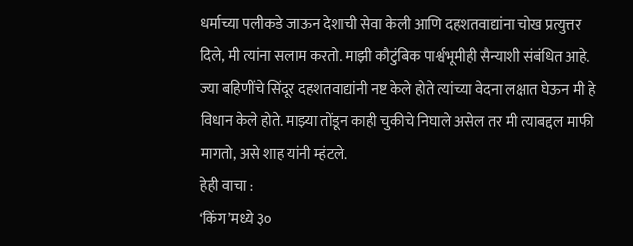धर्माच्या पलीकडे जाऊन देशाची सेवा केली आणि दहशतवाद्यांना चोख प्रत्युत्तर दिले, मी त्यांना सलाम करतो. माझी कौटुंबिक पार्श्वभूमीही सैन्याशी संबंधित आहे. ज्या बहिणींचे सिंदूर दहशतवाद्यांनी नष्ट केले होते त्यांच्या वेदना लक्षात घेऊन मी हे विधान केले होते. माझ्या तोंडून काही चुकीचे निघाले असेल तर मी त्याबद्दल माफी मागतो, असे शाह यांनी म्हंटले.
हेही वाचा :
‘किंग’मध्ये ३०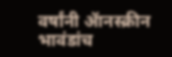वर्षांनी ॲानस्क्रीन भावंडांच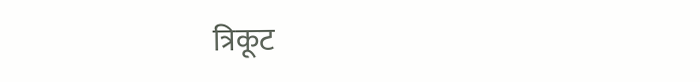त्रिकूट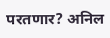परतणार? अनिल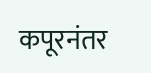कपूरनंतर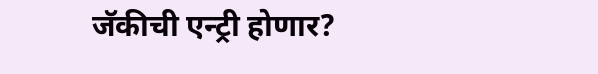जॅकीची एन्ट्री होणार?